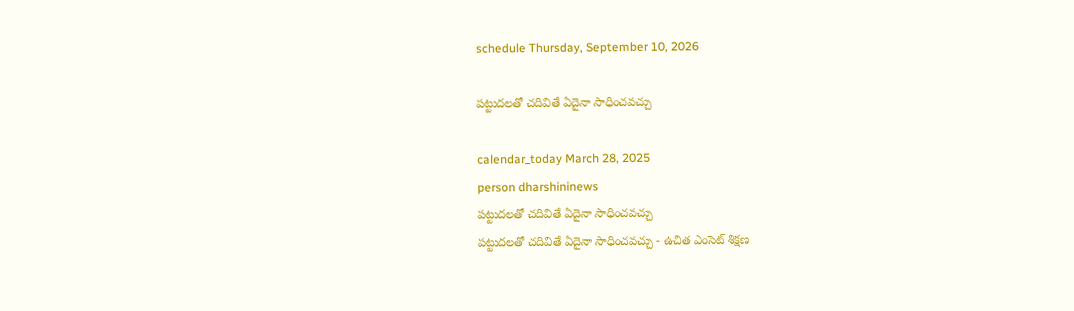schedule Thursday, September 10, 2026

పట్టుదలతో చదివితే ఏదైనా సాధించవచ్చు

calendar_today March 28, 2025
person dharshininews
పట్టుదలతో చదివితే ఏదైనా సాధించవచ్చు
పట్టుదలతో చదివితే ఏదైనా సాధించవచ్చు - ఉచిత ఎంసెట్ శిక్షణ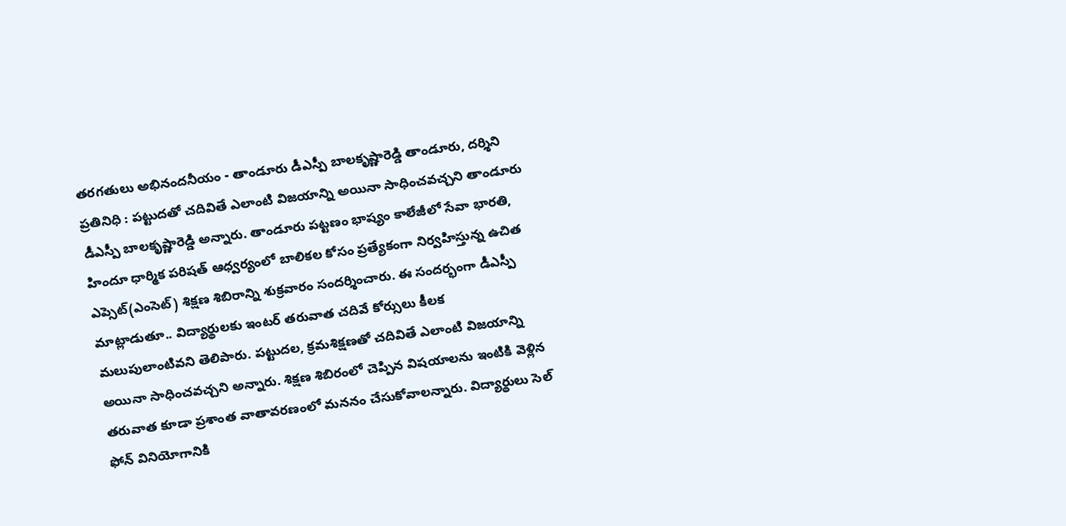తరగతులు అభినందనీయం - తాండూరు డీఎస్పీ బాలకృష్ణారెడ్డి తాండూరు, దర్శిని ప్రతినిధి : పట్టుదతో చదివితే ఎలాంటి విజయాన్ని అయినా సాధించవచ్చని తాండూరు డీఎస్పీ బాలకృష్ణారెడ్డి అన్నారు. తాండూరు పట్టణం భాష్యం కాలేజీలో సేవా భారతి, హిందూ ధార్మిక పరిషత్ ఆధ్వర్యంలో బాలికల కోసం ప్రత్యేకంగా నిర్వహిస్తున్న ఉచిత ఎప్సెట్(ఎంసెట్) శిక్షణ శిబిరాన్ని శుక్రవారం సందర్శించారు. ఈ సందర్భంగా డీఎస్పీ మాట్లాడుతూ.. విద్యార్థులకు ఇంటర్ తరువాత చదివే కోర్సులు కీలక మలుపులాంటివని తెలిపారు. పట్టుదల, క్రమశిక్షణతో చదివితే ఎలాంటి విజయాన్ని అయినా సాధించవచ్చని అన్నారు. శిక్షణ శిబిరంలో చెప్పిన విషయాలను ఇంటికి వెళ్లిన తరువాత కూడా ప్రశాంత వాతావరణంలో మననం చేసుకోవాలన్నారు. విద్యార్థులు సెల్ ఫోన్ వినియోగానికి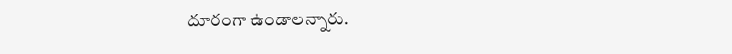దూరంగా ఉండాలన్నారు.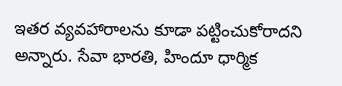ఇతర వ్యవహారాలను కూడా పట్టించుకోరాదని అన్నారు. సేవా భారతి, హిందూ ధార్మిక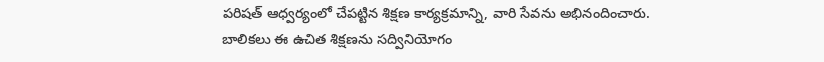పరిషత్ ఆధ్వర్యంలో చేపట్టిన శిక్షణ కార్యక్రమాన్ని, వారి సేవను అభినందించారు. బాలికలు ఈ ఉచిత శిక్షణను సద్వినియోగం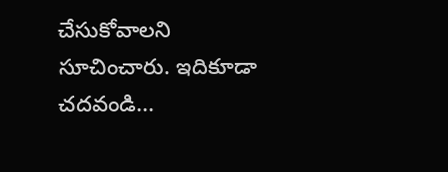చేసుకోవాలని సూచించారు. ఇదికూడా చదవండి...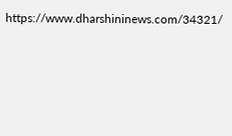https://www.dharshininews.com/34321/